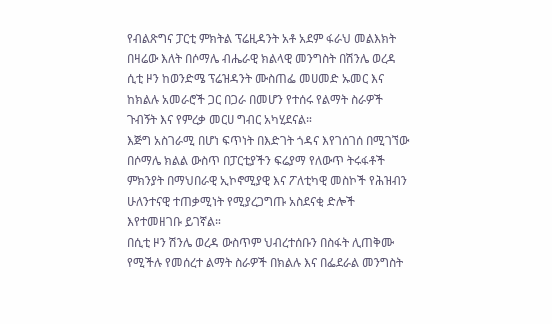የብልጽግና ፓርቲ ምክትል ፕሬዚዳንት አቶ አደም ፋራህ መልእክት
በዛሬው እለት በሶማሌ ብሔራዊ ክልላዊ መንግስት በሽንሌ ወረዳ ሲቲ ዞን ከወንድሜ ፕሬዝዳንት ሙስጠፌ መሀመድ ኡመር እና ከክልሉ አመራሮች ጋር በጋራ በመሆን የተሰሩ የልማት ስራዎች ጉብኝት እና የምረቃ መርሀ ግብር አካሂደናል።
እጅግ አስገራሚ በሆነ ፍጥነት በእድገት ጎዳና እየገሰገሰ በሚገኘው በሶማሌ ክልል ውስጥ በፓርቲያችን ፍሬያማ የለውጥ ትሩፋቶች ምክንያት በማህበራዊ ኢኮኖሚያዊ እና ፖለቲካዊ መስኮች የሕዝብን ሁለንተናዊ ተጠቃሚነት የሚያረጋግጡ አስደናቂ ድሎች እየተመዘገቡ ይገኛል።
በሲቲ ዞን ሽንሌ ወረዳ ውስጥም ህብረተሰቡን በስፋት ሊጠቅሙ የሚችሉ የመሰረተ ልማት ስራዎች በክልሉ እና በፌደራል መንግስት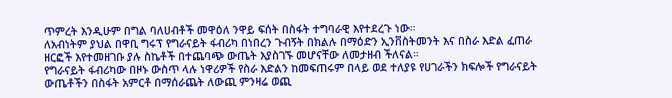ጥምረት እንዲሁም በግል ባለሀብቶች መዋዕለ ንዋይ ፍሰት በስፋት ተግባራዊ እየተደረጉ ነው።
ለአብነትም ያህል በዋቢ ግሩፕ የግራናይት ፋብሪካ በነበረን ጉብኝት በክልሉ በማዕድን ኢንቨስትመንት እና በስራ እድል ፈጠራ ዘርፎች እየተመዘገቡ ያሉ ስኬቶች በተጨባጭ ውጤት እያስገኙ መሆናቸው ለመታዘብ ችለናል።
የግራናይት ፋብሪካው በዞኑ ውስጥ ላሉ ነዋሪዎች የስራ እድልን ከመፍጠሩም በላይ ወደ ተለያዩ የሀገራችን ክፍሎች የግራናይት ውጤቶችን በስፋት አምርቶ በማሰራጨት ለውጪ ምንዛሬ ወጪ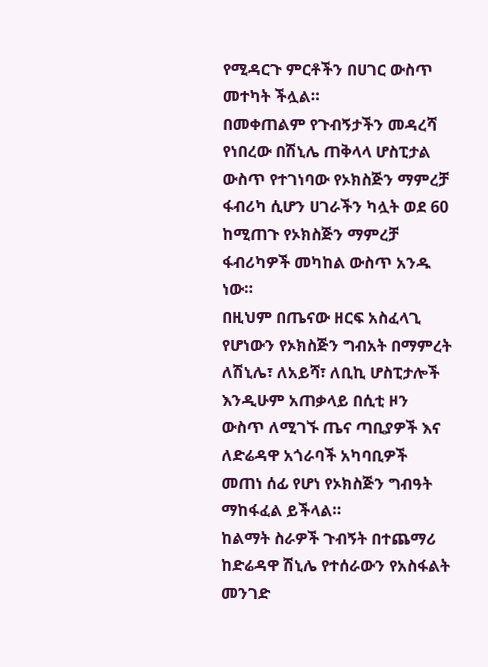የሚዳርጉ ምርቶችን በሀገር ውስጥ መተካት ችሏል።
በመቀጠልም የጉብኝታችን መዳረሻ የነበረው በሽኒሌ ጠቅላላ ሆስፒታል ውስጥ የተገነባው የኦክስጅን ማምረቻ ፋብሪካ ሲሆን ሀገራችን ካሏት ወደ 60 ከሚጠጉ የኦክስጅን ማምረቻ ፋብሪካዎች መካከል ውስጥ አንዱ ነው።
በዚህም በጤናው ዘርፍ አስፈላጊ የሆነውን የኦክስጅን ግብአት በማምረት ለሽኒሌ፣ ለአይሻ፣ ለቢኪ ሆስፒታሎች እንዲሁም አጠቃላይ በሲቲ ዞን ውስጥ ለሚገኙ ጤና ጣቢያዎች እና ለድሬዳዋ አጎራባች አካባቢዎች መጠነ ሰፊ የሆነ የኦክስጅን ግብዓት ማከፋፈል ይችላል።
ከልማት ስራዎች ጉብኝት በተጨማሪ ከድሬዳዋ ሽኒሌ የተሰራውን የአስፋልት መንገድ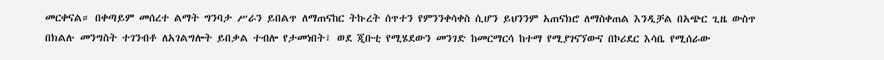መርቀናል። በቀጣይም መሰረተ ልማት ግንባታ ሥራን ይበልጥ ለማጠናከር ትኩረት ሰጥተን የምንንቀሳቀስ ሲሆን ይህንንም አጠናክሮ ለማስቀጠል እንዲቻል በአጭር ጊዜ ውስጥ በክልሉ መንግስት ተገንብቶ ለአገልግሎት ይበቃል ተብሎ የታመነበት፣ ወደ ጂቡቲ የሚሄደውን መንገድ ከመርማርሳ ከተማ የሚያገናኘውና በኮሪደር እሳቤ የሚሰራው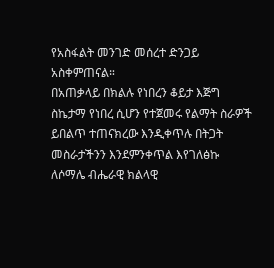የአስፋልት መንገድ መሰረተ ድንጋይ አስቀምጠናል።
በአጠቃላይ በክልሉ የነበረን ቆይታ እጅግ ስኬታማ የነበረ ሲሆን የተጀመሩ የልማት ስራዎች ይበልጥ ተጠናክረው እንዲቀጥሉ በትጋት መስራታችንን እንደምንቀጥል እየገለፅኩ ለሶማሌ ብሔራዊ ክልላዊ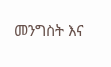መንግስት እና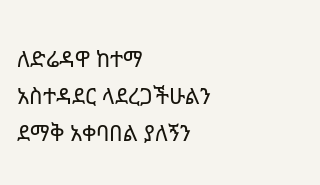ለድሬዳዋ ከተማ አስተዳደር ላደረጋችሁልን ደማቅ አቀባበል ያለኝን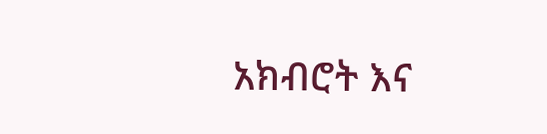አክብሮት እና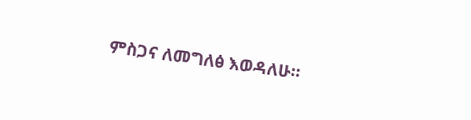ምስጋና ለመግለፅ እወዳለሁ።